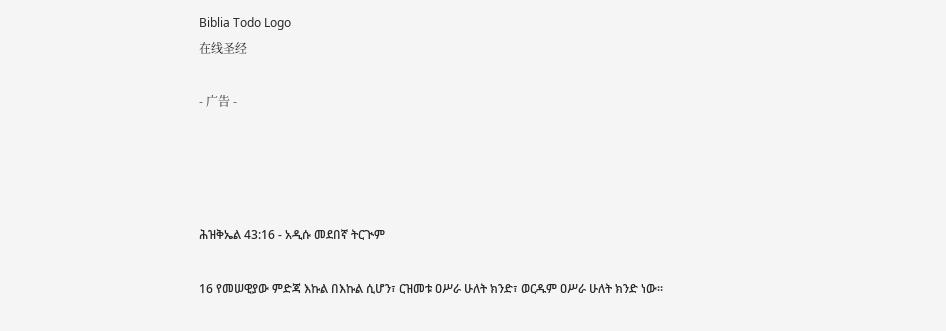Biblia Todo Logo
在线圣经

- 广告 -




ሕዝቅኤል 43:16 - አዲሱ መደበኛ ትርጒም

16 የመሠዊያው ምድጃ እኩል በእኩል ሲሆን፣ ርዝመቱ ዐሥራ ሁለት ክንድ፣ ወርዱም ዐሥራ ሁለት ክንድ ነው።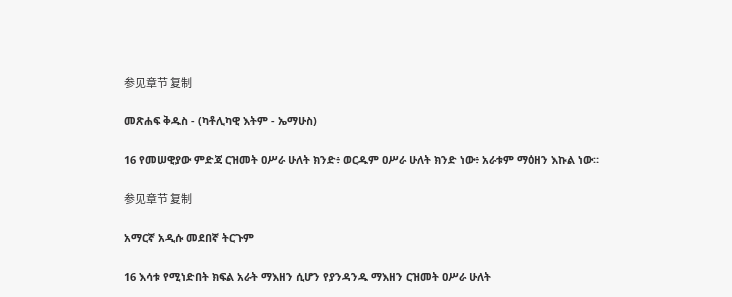参见章节 复制

መጽሐፍ ቅዱስ - (ካቶሊካዊ እትም - ኤማሁስ)

16 የመሠዊያው ምድጃ ርዝመት ዐሥራ ሁለት ክንድ፥ ወርዱም ዐሥራ ሁለት ክንድ ነው፥ አራቱም ማዕዘን እኩል ነው።

参见章节 复制

አማርኛ አዲሱ መደበኛ ትርጉም

16 እሳቱ የሚነድበት ክፍል አራት ማእዘን ሲሆን የያንዳንዱ ማእዘን ርዝመት ዐሥራ ሁለት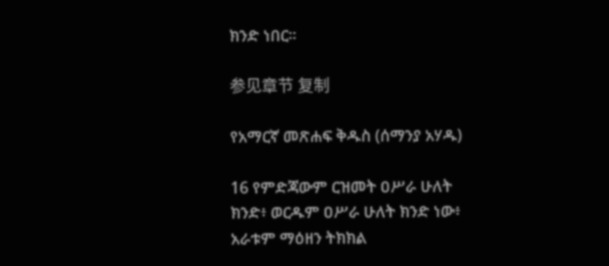ክንድ ነበር።

参见章节 复制

የአማርኛ መጽሐፍ ቅዱስ (ሰማንያ አሃዱ)

16 የምድጃውም ርዝመት ዐሥራ ሁለት ክንድ፥ ወርዱም ዐሥራ ሁለት ክንድ ነው፥ አራቱም ማዕዘን ትክክል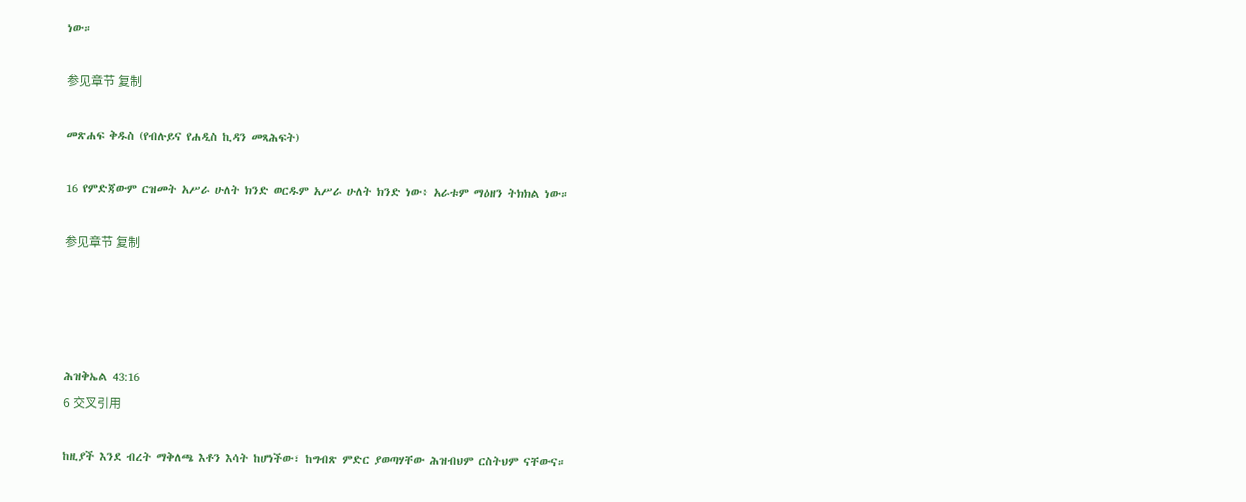ነው።

参见章节 复制

መጽሐፍ ቅዱስ (የብሉይና የሐዲስ ኪዳን መጻሕፍት)

16 የምድጃውም ርዝመት አሥራ ሁለት ክንድ ወርዱም አሥራ ሁለት ክንድ ነው፥ አራቱም ማዕዘን ትክክል ነው።

参见章节 复制




ሕዝቅኤል 43:16
6 交叉引用

ከዚያች እንደ ብረት ማቅለጫ እቶን እሳት ከሆነችው፣ ከግብጽ ምድር ያወጣሃቸው ሕዝብህም ርስትህም ናቸውና።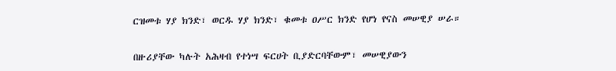ርዝመቱ ሃያ ክንድ፣ ወርዱ ሃያ ክንድ፣ ቁመቱ ዐሥር ክንድ የሆነ የናስ መሠዊያ ሠራ።


በዙሪያቸው ካሉት አሕዛብ የተነሣ ፍርሀት ቢያድርባቸውም፣ መሠዊያውን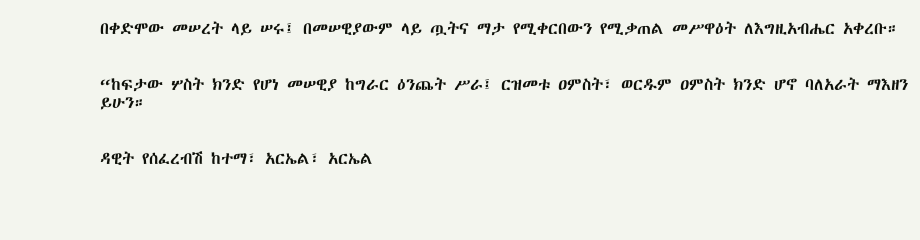በቀድሞው መሠረት ላይ ሠሩ፤ በመሠዊያውም ላይ ጧትና ማታ የሚቀርበውን የሚቃጠል መሥዋዕት ለእግዚአብሔር አቀረቡ።


“ከፍታው ሦስት ክንድ የሆነ መሠዊያ ከግራር ዕንጨት ሥራ፤ ርዝመቱ ዐምስት፣ ወርዱም ዐምስት ክንድ ሆኖ ባለአራት ማእዘን ይሁን።


ዳዊት የሰፈረብሽ ከተማ፣ አርኤል፣ አርኤል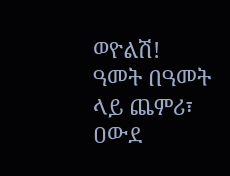ወዮልሽ! ዓመት በዓመት ላይ ጨምሪ፣ ዐውደ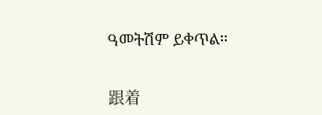ዓመትሽም ይቀጥል።


跟着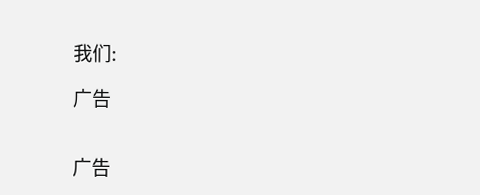我们:

广告


广告